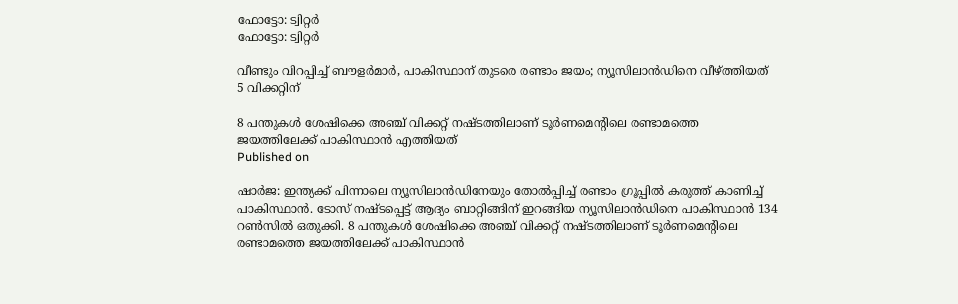ഫോട്ടോ: ട്വിറ്റർ
ഫോട്ടോ: ട്വിറ്റർ

വീണ്ടും വിറപ്പിച്ച് ബൗളര്‍മാര്‍, പാകിസ്ഥാന് തുടരെ രണ്ടാം ജയം; ന്യൂസിലാന്‍ഡിനെ വീഴ്ത്തിയത് 5 വിക്കറ്റിന്‌

8 പന്തുകള്‍ ശേഷിക്കെ അഞ്ച് വിക്കറ്റ് നഷ്ടത്തിലാണ് ടൂര്‍ണമെന്റിലെ രണ്ടാമത്തെ ജയത്തിലേക്ക് പാകിസ്ഥാന്‍ എത്തിയത്
Published on

ഷാര്‍ജ: ഇന്ത്യക്ക് പിന്നാലെ ന്യൂസിലാന്‍ഡിനേയും തോല്‍പ്പിച്ച് രണ്ടാം ഗ്രൂപ്പില്‍ കരുത്ത് കാണിച്ച് പാകിസ്ഥാന്‍. ടോസ് നഷ്ടപ്പെട്ട് ആദ്യം ബാറ്റിങ്ങിന് ഇറങ്ങിയ ന്യൂസിലാന്‍ഡിനെ പാകിസ്ഥാന്‍ 134 റണ്‍സില്‍ ഒതുക്കി. 8 പന്തുകള്‍ ശേഷിക്കെ അഞ്ച് വിക്കറ്റ് നഷ്ടത്തിലാണ് ടൂര്‍ണമെന്റിലെ രണ്ടാമത്തെ ജയത്തിലേക്ക് പാകിസ്ഥാന്‍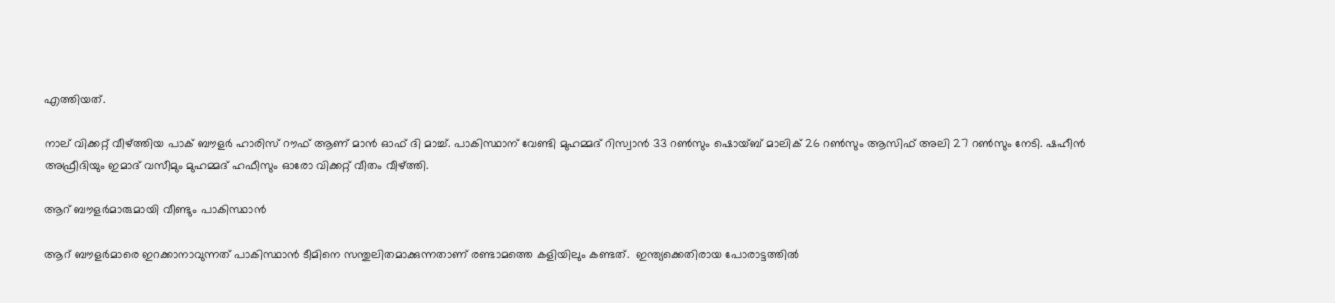എത്തിയത്.

നാല് വിക്കറ്റ് വീഴ്ത്തിയ പാക് ബൗളര്‍ ഹാരിസ് റൗഫ് ആണ് മാന്‍ ഓഫ് ദി മാച്ച്. പാകിസ്ഥാന് വേണ്ടി മുഹമ്മദ് റിസ്വാന്‍ 33 റണ്‍സും ഷൊയ്ബ് മാലിക് 26 റണ്‍സും ആസിഫ് അലി 27 റണ്‍സും നേടി. ഷഹീന്‍ അഫ്രീദിയും ഇമാദ് വസീമും മുഹമ്മദ് ഹഫീസും ഓരോ വിക്കറ്റ് വീതം വീഴ്ത്തി.

ആറ് ബൗളര്‍മാരുമായി വീണ്ടും പാകിസ്ഥാന്‍

ആറ് ബൗളര്‍മാരെ ഇറക്കാനാവുന്നത് പാകിസ്ഥാന്‍ ടീമിനെ സന്തുലിതമാക്കുന്നതാണ് രണ്ടാമത്തെ കളിയിലും കണ്ടത്.  ഇന്ത്യക്കെതിരായ പോരാട്ടത്തില്‍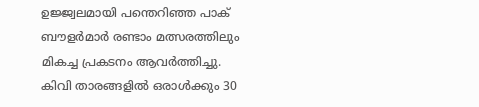ഉജ്ജ്വലമായി പന്തെറിഞ്ഞ പാക് ബൗളര്‍മാര്‍ രണ്ടാം മത്സരത്തിലും മികച്ച പ്രകടനം ആവര്‍ത്തിച്ചു. കിവി താരങ്ങളില്‍ ഒരാള്‍ക്കും 30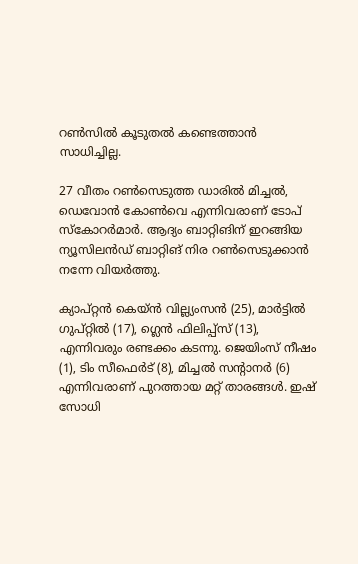റണ്‍സില്‍ കൂടുതല്‍ കണ്ടെത്താന്‍ സാധിച്ചില്ല.

27 വീതം റണ്‍സെടുത്ത ഡാരില്‍ മിച്ചല്‍, ഡെവോന്‍ കോണ്‍വെ എന്നിവരാണ് ടോപ് സ്‌കോറര്‍മാര്‍. ആദ്യം ബാറ്റിങിന് ഇറങ്ങിയ ന്യൂസിലന്‍ഡ് ബാറ്റിങ് നിര റണ്‍സെടുക്കാന്‍ നന്നേ വിയര്‍ത്തു.

ക്യാപ്റ്റന്‍ കെയ്ന്‍ വില്ല്യംസന്‍ (25), മാര്‍ട്ടില്‍ ഗുപ്റ്റില്‍ (17), ഗ്ലെന്‍ ഫിലിപ്പ്‌സ് (13), എന്നിവരും രണ്ടക്കം കടന്നു. ജെയിംസ് നീഷം (1), ടിം സീഫെര്‍ട് (8), മിച്ചല്‍ സന്റാനര്‍ (6) എന്നിവരാണ് പുറത്തായ മറ്റ് താരങ്ങള്‍. ഇഷ് സോധി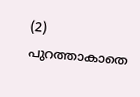(2) പുറത്താകാതെ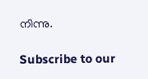നിന്നു.

Subscribe to our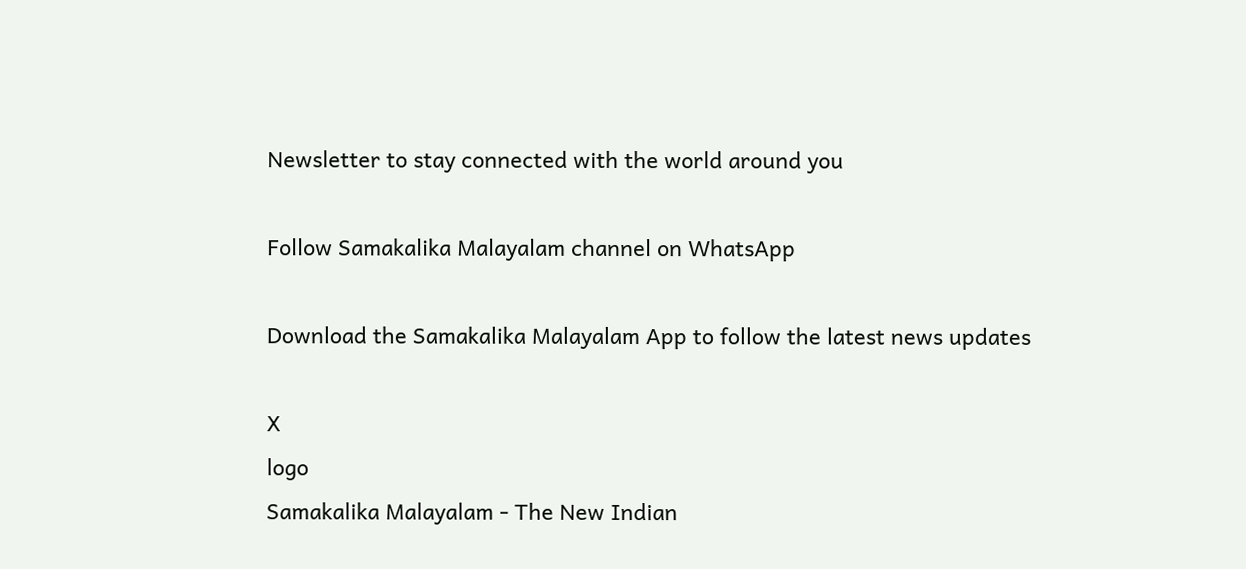Newsletter to stay connected with the world around you

Follow Samakalika Malayalam channel on WhatsApp

Download the Samakalika Malayalam App to follow the latest news updates

X
logo
Samakalika Malayalam - The New Indian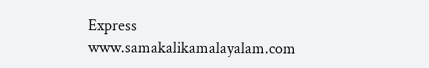Express
www.samakalikamalayalam.com